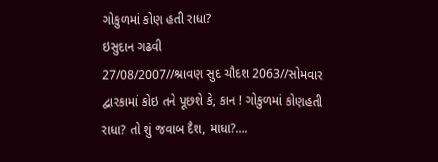ગોકુળમાં કોણ હતી રાધા?
ઇસુદાન ગઢવી
27/08/2007//શ્રાવણ સુદ ચૌદશ 2063//સોમવાર
દ્વારકામાં કોઇ તને પૂછશે કે, કાન ! ગોકુળમાં કોણહતી રાધા? તો શું જવાબ દૈશ, માધા?….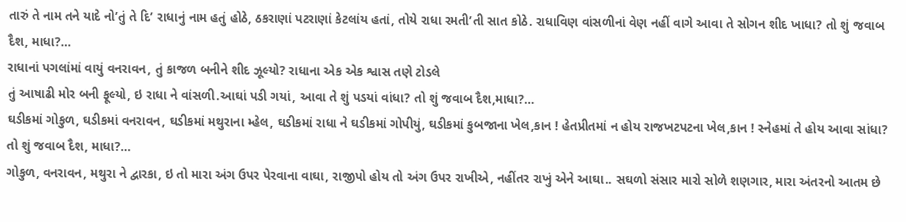તારું તે નામ તને યાદે નો’તું તે દિ’ રાધાનું નામ હતું હોઠે, ઠકરાણાં પટરાણાં કેટલાંય હતાં, તોયે રાધા રમતી’તી સાત કોઠે. રાધાવિણ વાંસળીનાં વેણ નહીં વાગે આવા તે સોગન શીદ ખાધા? તો શું જવાબ દૈશ, માધા?…
રાધાનાં પગલાંમાં વાયું વનરાવન, તું કાજળ બનીને શીદ ઝૂલ્યો? રાધાના એક એક શ્વાસ તણે ટોડલે
તું આષાઢી મોર બની ફૂલ્યો, ઇ રાધા ને વાંસળી.આઘાં પડી ગયાં, આવા તે શું પડયાં વાંધા? તો શું જવાબ દૈશ,માધા?…
ઘડીકમાં ગોકુળ, ઘડીકમાં વનરાવન, ઘડીકમાં મથુરાના મ્હેલ, ઘડીકમાં રાધા ને ઘડીકમાં ગોપીયું, ઘડીકમાં કુબજાના ખેલ,કાન ! હેતપ્રીતમાં ન હોય રાજખટપટના ખેલ,કાન ! સ્નેહમાં તે હોય આવા સાંધા? તો શું જવાબ દૈશ, માધા?…
ગોકુળ, વનરાવન, મથુરા ને દ્વારકા, ઇ તો મારા અંગ ઉપર પેરવાના વાઘા, રાજીપો હોય તો અંગ ઉપર રાખીએ, નહીંતર રાખું એને આઘા.. સઘળો સંસાર મારો સોળે શણગાર, મારા અંતરનો આતમ છે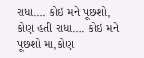રાધા…. કોઇ મને પૂછશો, કોણ હતી રાધા…. કોઇ મને પૂછશો મા,કોણ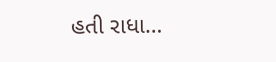હતી રાધા…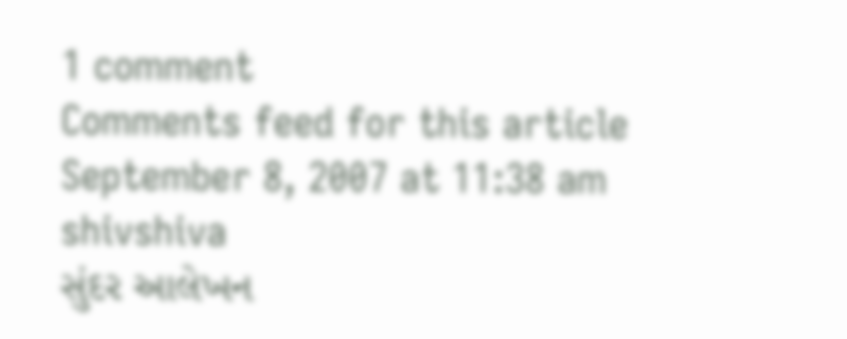1 comment
Comments feed for this article
September 8, 2007 at 11:38 am
shivshiva
સુંદર આલેખન